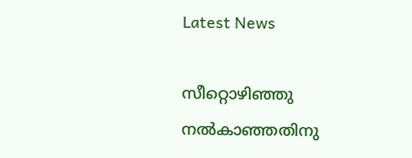Latest News

സീറ്റൊഴിഞ്ഞു നല്‍കാഞ്ഞതിനു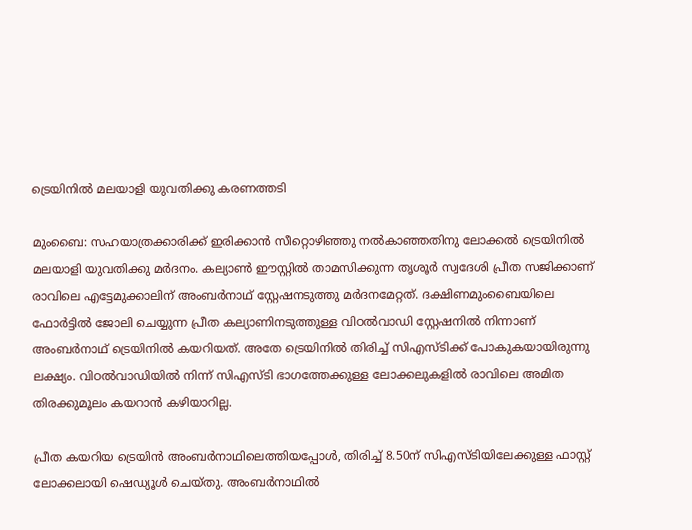ട്രെയിനില്‍ മലയാളി യുവതിക്കു കരണത്തടി

മുംബൈ: സഹയാത്രക്കാരിക്ക് ഇരിക്കാന്‍ സീറ്റൊഴിഞ്ഞു നല്‍കാഞ്ഞതിനു ലോക്കല്‍ ട്രെയിനില്‍ മലയാളി യുവതിക്കു മര്‍ദനം. കല്യാണ്‍ ഈസ്റ്റില്‍ താമസിക്കുന്ന തൃശൂര്‍ സ്വദേശി പ്രീത സജിക്കാണ് രാവിലെ എട്ടേമുക്കാലിന് അംബര്‍നാഥ് സ്റ്റേഷനടുത്തു മര്‍ദനമേറ്റത്. ദക്ഷിണമുംബൈയിലെ ഫോര്‍ട്ടില്‍ ജോലി ചെയ്യുന്ന പ്രീത കല്യാണിനടുത്തുള്ള വിഠല്‍വാഡി സ്റ്റേഷനില്‍ നിന്നാണ് അംബര്‍നാഥ് ട്രെയിനില്‍ കയറിയത്. അതേ ട്രെയിനില്‍ തിരിച്ച് സിഎസ്ടിക്ക് പോകുകയായിരുന്നു ലക്ഷ്യം. വിഠല്‍വാഡിയില്‍ നിന്ന് സിഎസ്ടി ഭാഗത്തേക്കുള്ള ലോക്കലുകളില്‍ രാവിലെ അമിത തിരക്കുമൂലം കയറാന്‍ കഴിയാറില്ല.

പ്രീത കയറിയ ട്രെയിന്‍ അംബര്‍നാഥിലെത്തിയപ്പോള്‍, തിരിച്ച് 8.50ന് സിഎസ്ടിയിലേക്കുള്ള ഫാസ്റ്റ് ലോക്കലായി ഷെഡ്യൂള്‍ ചെയ്തു. അംബര്‍നാഥില്‍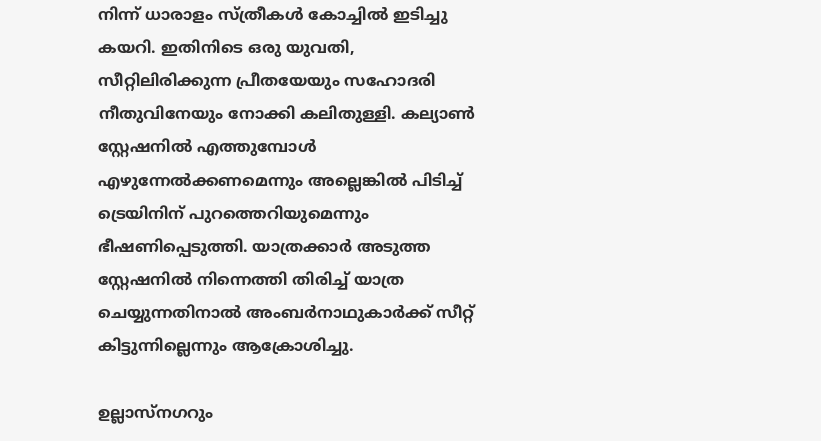നിന്ന് ധാരാളം സ്ത്രീകള്‍ കോച്ചില്‍ ഇടിച്ചു കയറി. ഇതിനിടെ ഒരു യുവതി, സീറ്റിലിരിക്കുന്ന പ്രീതയേയും സഹോദരി നീതുവിനേയും നോക്കി കലിതുള്ളി. കല്യാണ്‍ സ്റ്റേഷനില്‍ എത്തുമ്പോള്‍ എഴുന്നേല്‍ക്കണമെന്നും അല്ലെങ്കില്‍ പിടിച്ച് ട്രെയിനിന് പുറത്തെറിയുമെന്നും ഭീഷണിപ്പെടുത്തി. യാത്രക്കാര്‍ അടുത്ത സ്റ്റേഷനില്‍ നിന്നെത്തി തിരിച്ച് യാത്ര ചെയ്യുന്നതിനാല്‍ അംബര്‍നാഥുകാര്‍ക്ക് സീറ്റ് കിട്ടുന്നില്ലെന്നും ആക്രോശിച്ചു.

ഉല്ലാസ്നഗറും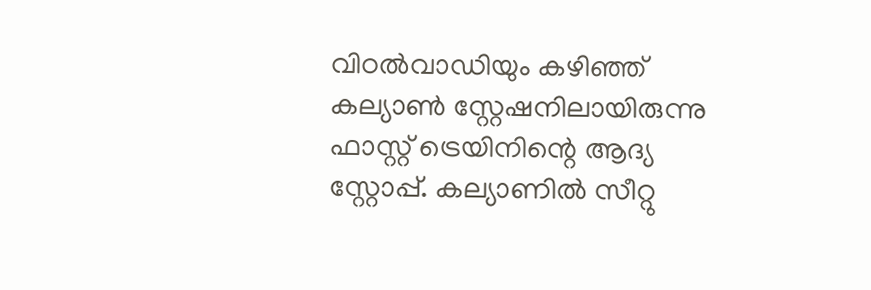വിഠല്‍വാഡിയും കഴിഞ്ഞ് കല്യാണ്‍ സ്റ്റേഷനിലായിരുന്നു ഫാസ്റ്റ് ട്രെയിനിന്റെ ആദ്യ സ്റ്റോപ്പ്. കല്യാണില്‍ സീറ്റു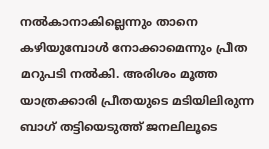നല്‍കാനാകില്ലെന്നും താനെ കഴിയുമ്പോള്‍ നോക്കാമെന്നും പ്രീത മറുപടി നല്‍കി. അരിശം മൂത്ത യാത്രക്കാരി പ്രീതയുടെ മടിയിലിരുന്ന ബാഗ് തട്ടിയെടുത്ത് ജനലിലൂടെ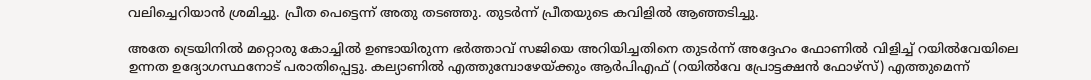വലിച്ചെറിയാന്‍ ശ്രമിച്ചു. പ്രീത പെട്ടെന്ന് അതു തടഞ്ഞു. തുടര്‍ന്ന് പ്രീതയുടെ കവിളില്‍ ആഞ്ഞടിച്ചു.

അതേ ട്രെയിനില്‍ മറ്റൊരു കോച്ചില്‍ ഉണ്ടായിരുന്ന ഭര്‍ത്താവ് സജിയെ അറിയിച്ചതിനെ തുടര്‍ന്ന് അദ്ദേഹം ഫോണില്‍ വിളിച്ച് റയില്‍വേയിലെ ഉന്നത ഉദ്യോഗസ്ഥനോട് പരാതിപ്പെട്ടു. കല്യാണില്‍ എത്തുമ്പോഴേയ്ക്കും ആര്‍പിഎഫ് (റയില്‍വേ പ്രോട്ടക്ഷന്‍ ഫോഴ്സ്) എത്തുമെന്ന്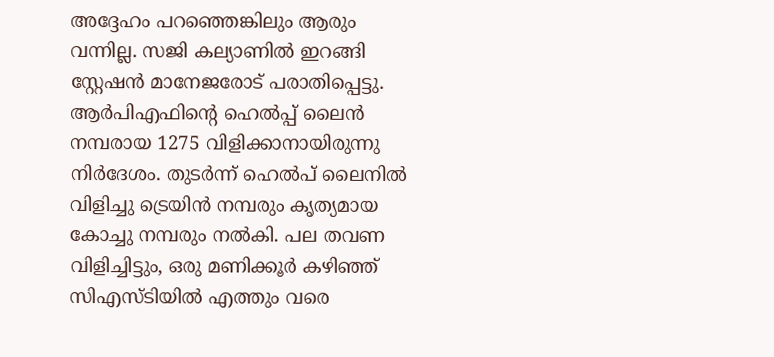അദ്ദേഹം പറഞ്ഞെങ്കിലും ആരും വന്നില്ല. സജി കല്യാണില്‍ ഇറങ്ങി സ്റ്റേഷന്‍ മാനേജരോട് പരാതിപ്പെട്ടു. ആര്‍പിഎഫിന്റെ ഹെല്‍പ്പ് ലൈന്‍ നമ്പരായ 1275 വിളിക്കാനായിരുന്നു നിര്‍ദേശം. തുടര്‍ന്ന് ഹെല്‍പ് ലൈനില്‍ വിളിച്ചു ട്രെയിന്‍ നമ്പരും കൃത്യമായ കോച്ചു നമ്പരും നല്‍കി. പല തവണ വിളിച്ചിട്ടും, ഒരു മണിക്കൂര്‍ കഴിഞ്ഞ് സിഎസ്ടിയില്‍ എത്തും വരെ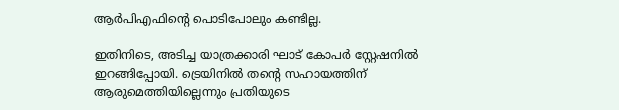ആര്‍പിഎഫിന്റെ പൊടിപോലും കണ്ടില്ല.

ഇതിനിടെ, അടിച്ച യാത്രക്കാരി ഘാട് കോപര്‍ സ്റ്റേഷനില്‍ ഇറങ്ങിപ്പോയി. ട്രെയിനില്‍ തന്റെ സഹായത്തിന് ആരുമെത്തിയില്ലെന്നും പ്രതിയുടെ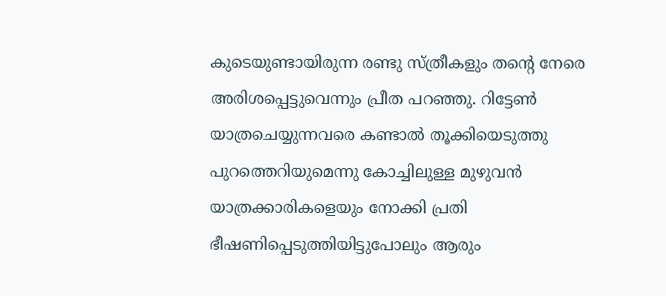കുടെയുണ്ടായിരുന്ന രണ്ടു സ്ത്രീകളും തന്റെ നേരെ അരിശപ്പെട്ടുവെന്നും പ്രീത പറഞ്ഞു. റിട്ടേണ്‍ യാത്രചെയ്യുന്നവരെ കണ്ടാല്‍ തൂക്കിയെടുത്തു പുറത്തെറിയുമെന്നു കോച്ചിലുള്ള മുഴുവന്‍ യാത്രക്കാരികളെയും നോക്കി പ്രതി ഭീഷണിപ്പെടുത്തിയിട്ടുപോലും ആരും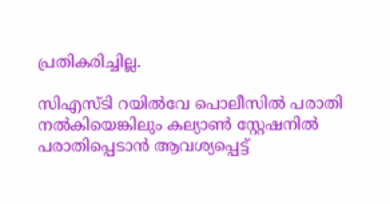പ്രതികരിച്ചില്ല.

സിഎസ്ടി റയില്‍വേ പൊലീസില്‍ പരാതി നല്‍കിയെങ്കിലും കല്യാണ്‍ സ്റ്റേഷനില്‍ പരാതിപ്പെടാന്‍ ആവശ്യപ്പെട്ട്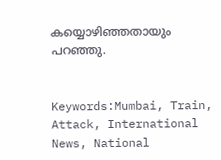കയ്യൊഴിഞ്ഞതായും പറഞ്ഞു.


Keywords:Mumbai, Train, Attack, International News, National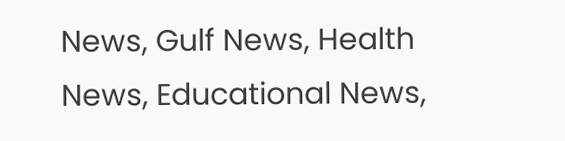News, Gulf News, Health News, Educational News,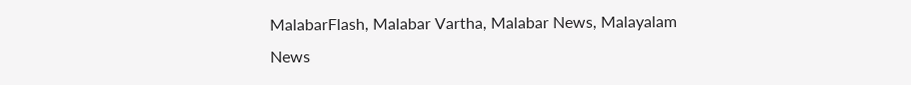MalabarFlash, Malabar Vartha, Malabar News, Malayalam News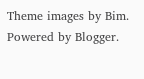Theme images by Bim. Powered by Blogger.